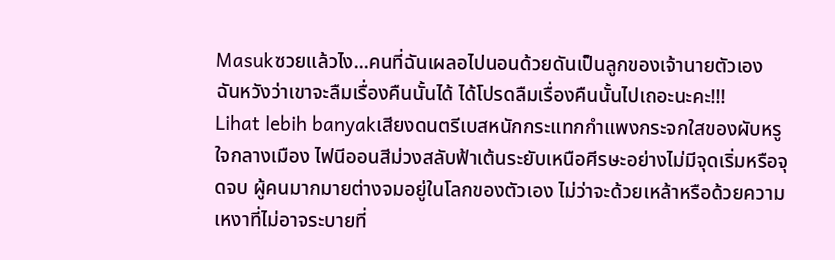Masukซวยแล้วไง...คนที่ฉันเผลอไปนอนด้วยดันเป็นลูกของเจ้านายตัวเอง ฉันหวังว่าเขาจะลืมเรื่องคืนนั้นได้ ได้โปรดลืมเรื่องคืนนั้นไปเถอะนะคะ!!!
Lihat lebih banyakเสียงดนตรีเบสหนักกระแทกกำแพงกระจกใสของผับหรูใจกลางเมือง ไฟนีออนสีม่วงสลับฟ้าเต้นระยับเหนือศีรษะอย่างไม่มีจุดเริ่มหรือจุดจบ ผู้คนมากมายต่างจมอยู่ในโลกของตัวเอง ไม่ว่าจะด้วยเหล้าหรือด้วยความเหงาที่ไม่อาจระบายที่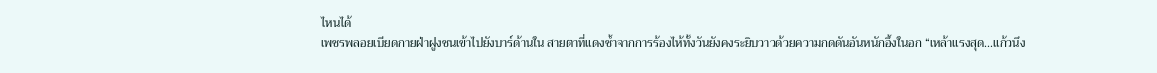ไหนได้
เพชรพลอยเบียดกายฝ่าฝูงชนเข้าไปยังบาร์ด้านใน สายตาที่แดงช้ำจากการร้องไห้ทั้งวันยังคงระยิบวาวด้วยความกดดันอันหนักอึ้งในอก “เหล้าแรงสุด...แก้วนึง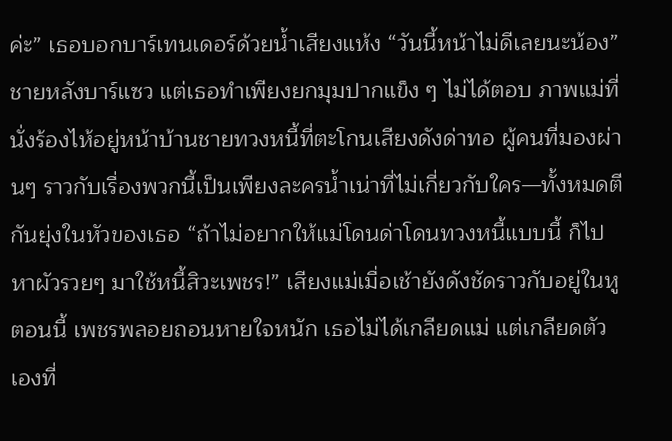ค่ะ” เธอบอกบาร์เทนเดอร์ด้วยน้ำเสียงแห้ง “วันนี้หน้าไม่ดีเลยนะน้อง” ชายหลังบาร์แซว แต่เธอทำเพียงยกมุมปากแข็ง ๆ ไม่ได้ตอบ ภาพแม่ที่นั่งร้องไห้อยู่หน้าบ้านชายทวงหนี้ที่ตะโกนเสียงดังด่าทอ ผู้คนที่มองผ่านๆ ราวกับเรื่องพวกนี้เป็นเพียงละครน้ำเน่าที่ไม่เกี่ยวกับใคร—ทั้งหมดตีกันยุ่งในหัวของเธอ “ถ้าไม่อยากให้แม่โดนด่าโดนทวงหนี้แบบนี้ ก็ไปหาผัวรวยๆ มาใช้หนี้สิวะเพชร!” เสียงแม่เมื่อเช้ายังดังชัดราวกับอยู่ในหูตอนนี้ เพชรพลอยถอนหายใจหนัก เธอไม่ได้เกลียดแม่ แต่เกลียดตัวเองที่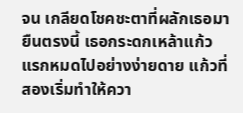จน เกลียดโชคชะตาที่ผลักเธอมายืนตรงนี้ เธอกระดกเหล้าแก้วแรกหมดไปอย่างง่ายดาย แก้วที่สองเริ่มทำให้ควา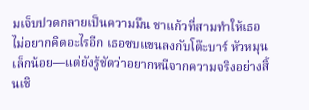มเจ็บปวดกลายเป็นความมึน ชาแก้วที่สามทำให้เธอไม่อยากคิดอะไรอีก เธอซบแขนลงกับโต๊ะบาร์ หัวหมุนเล็กน้อย—แต่ยังรู้ชัดว่าอยากหนีจากความจริงอย่างสิ้นเชิ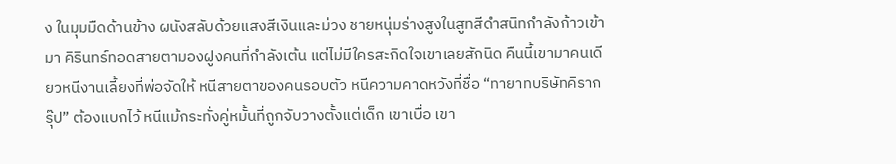ง ในมุมมืดด้านข้าง ผนังสลับด้วยแสงสีเงินและม่วง ชายหนุ่มร่างสูงในสูทสีดำสนิทกำลังก้าวเข้ามา คิรินทร์ทอดสายตามองฝูงคนที่กำลังเต้น แต่ไม่มีใครสะกิดใจเขาเลยสักนิด คืนนี้เขามาคนเดียวหนีงานเลี้ยงที่พ่อจัดให้ หนีสายตาของคนรอบตัว หนีความคาดหวังที่ชื่อ “ทายาทบริษัทคิรากรุ๊ป” ต้องแบกไว้ หนีแม้กระทั่งคู่หมั้นที่ถูกจับวางตั้งแต่เด็ก เขาเบื่อ เขา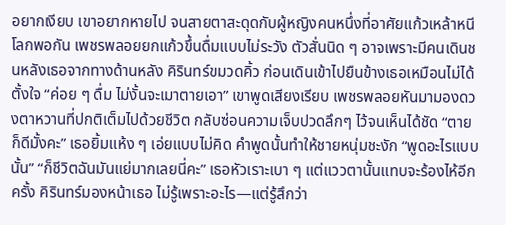อยากเงียบ เขาอยากหายไป จนสายตาสะดุดกับผู้หญิงคนหนึ่งที่อาศัยแก้วเหล้าหนีโลกพอกัน เพชรพลอยยกแก้วขึ้นดื่มแบบไม่ระวัง ตัวสั่นนิด ๆ อาจเพราะมีคนเดินชนหลังเธอจากทางด้านหลัง คิรินทร์ขมวดคิ้ว ก่อนเดินเข้าไปยืนข้างเธอเหมือนไม่ได้ตั้งใจ “ค่อย ๆ ดื่ม ไม่งั้นจะเมาตายเอา” เขาพูดเสียงเรียบ เพชรพลอยหันมามองดวงตาหวานที่ปกติเต็มไปด้วยชีวิต กลับซ่อนความเจ็บปวดลึกๆ ไว้จนเห็นได้ชัด “ตายก็ดีมั้งคะ” เธอยิ้มแห้ง ๆ เอ่ยแบบไม่คิด คำพูดนั้นทำให้ชายหนุ่มชะงัก “พูดอะไรแบบนั้น” “ก็ชีวิตฉันมันแย่มากเลยนี่คะ” เธอหัวเราะเบา ๆ แต่แววตานั้นแทบจะร้องไห้อีกครั้ง คิรินทร์มองหน้าเธอ ไม่รู้เพราะอะไร—แต่รู้สึกว่า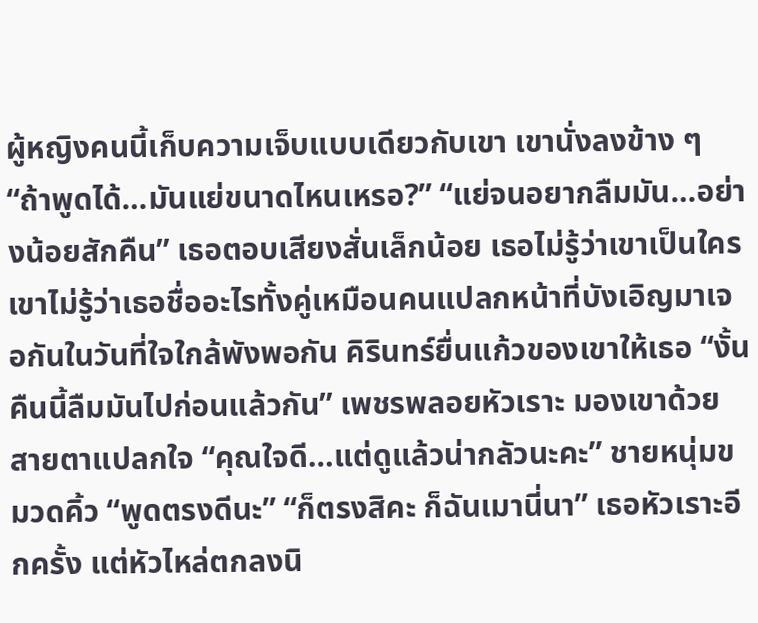ผู้หญิงคนนี้เก็บความเจ็บแบบเดียวกับเขา เขานั่งลงข้าง ๆ “ถ้าพูดได้…มันแย่ขนาดไหนเหรอ?” “แย่จนอยากลืมมัน…อย่างน้อยสักคืน” เธอตอบเสียงสั่นเล็กน้อย เธอไม่รู้ว่าเขาเป็นใครเขาไม่รู้ว่าเธอชื่ออะไรทั้งคู่เหมือนคนแปลกหน้าที่บังเอิญมาเจอกันในวันที่ใจใกล้พังพอกัน คิรินทร์ยื่นแก้วของเขาให้เธอ “งั้นคืนนี้ลืมมันไปก่อนแล้วกัน” เพชรพลอยหัวเราะ มองเขาด้วยสายตาแปลกใจ “คุณใจดี…แต่ดูแล้วน่ากลัวนะคะ” ชายหนุ่มขมวดคิ้ว “พูดตรงดีนะ” “ก็ตรงสิคะ ก็ฉันเมานี่นา” เธอหัวเราะอีกครั้ง แต่หัวไหล่ตกลงนิ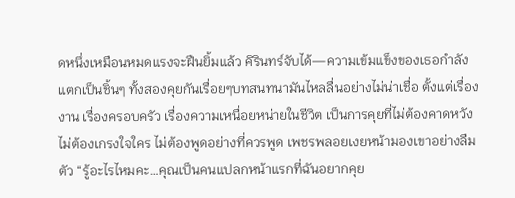ดหนึ่งเหมือนหมดแรงจะฝืนยิ้มแล้ว คิรินทร์จับได้—ความเข้มแข็งของเธอกำลังแตกเป็นชิ้นๆ ทั้งสองคุยกันเรื่อยๆบทสนทนามันไหลลื่นอย่างไม่น่าเชื่อ ตั้งแต่เรื่องงาน เรื่องครอบครัว เรื่องความเหนื่อยหน่ายในชีวิต เป็นการคุยที่ไม่ต้องคาดหวัง ไม่ต้องเกรงใจใคร ไม่ต้องพูดอย่างที่ควรพูด เพชรพลอยเงยหน้ามองเขาอย่างลืมตัว “รู้อะไรไหมคะ…คุณเป็นคนแปลกหน้าแรกที่ฉันอยากคุย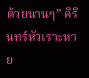ด้วยนานๆ” คิรินทร์หัวเราะหาย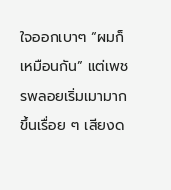ใจออกเบาๆ “ผมก็เหมือนกัน” แต่เพชรพลอยเริ่มเมามากขึ้นเรื่อย ๆ เสียงด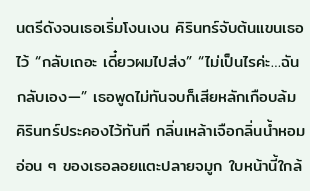นตรีดังจนเธอเริ่มโงนเงน คิรินทร์จับต้นแขนเธอไว้ “กลับเถอะ เดี๋ยวผมไปส่ง” “ไม่เป็นไรค่ะ…ฉันกลับเอง—” เธอพูดไม่ทันจบก็เสียหลักเกือบล้ม คิรินทร์ประคองไว้ทันที กลิ่นเหล้าเจือกลิ่นน้ำหอมอ่อน ๆ ของเธอลอยแตะปลายจมูก ใบหน้านี้ใกล้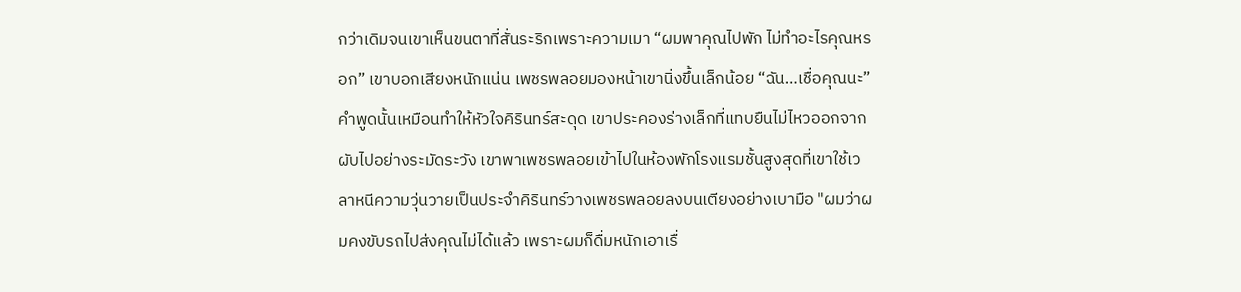กว่าเดิมจนเขาเห็นขนตาที่สั่นระริกเพราะความเมา “ผมพาคุณไปพัก ไม่ทำอะไรคุณหรอก” เขาบอกเสียงหนักแน่น เพชรพลอยมองหน้าเขานิ่งขึ้นเล็กน้อย “ฉัน…เชื่อคุณนะ” คำพูดนั้นเหมือนทำให้หัวใจคิรินทร์สะดุด เขาประคองร่างเล็กที่แทบยืนไม่ไหวออกจากผับไปอย่างระมัดระวัง เขาพาเพชรพลอยเข้าไปในห้องพักโรงแรมชั้นสูงสุดที่เขาใช้เวลาหนีความวุ่นวายเป็นประจำคิรินทร์วางเพชรพลอยลงบนเตียงอย่างเบามือ "ผมว่าผมคงขับรถไปส่งคุณไม่ได้แล้ว เพราะผมก็ดื่มหนักเอาเรื่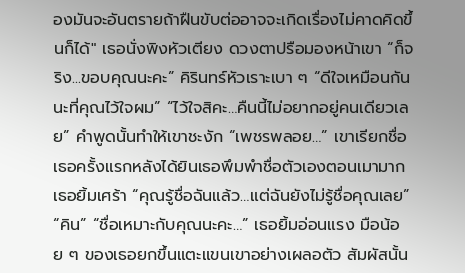องมันจะอันตรายถ้าฝืนขับต่ออาจจะเกิดเรื่องไม่คาดคิดขึ้นก็ได้" เธอนั่งพิงหัวเตียง ดวงตาปรือมองหน้าเขา “ก็จริง...ขอบคุณนะคะ” คิรินทร์หัวเราะเบา ๆ “ดีใจเหมือนกันนะที่คุณไว้ใจผม” “ไว้ใจสิคะ…คืนนี้ไม่อยากอยู่คนเดียวเลย” คำพูดนั้นทำให้เขาชะงัก “เพชรพลอย…” เขาเรียกชื่อเธอครั้งแรกหลังได้ยินเธอพึมพำชื่อตัวเองตอนเมามาก เธอยิ้มเศร้า “คุณรู้ชื่อฉันแล้ว…แต่ฉันยังไม่รู้ชื่อคุณเลย” “คิน” “ชื่อเหมาะกับคุณนะคะ…” เธอยิ้มอ่อนแรง มือน้อย ๆ ของเธอยกขึ้นแตะแขนเขาอย่างเผลอตัว สัมผัสนั้น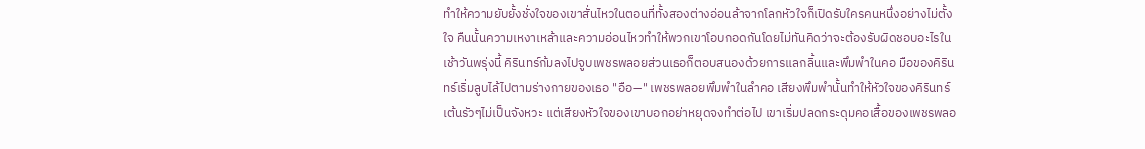ทำให้ความยับยั้งชั่งใจของเขาสั่นไหวในตอนที่ทั้งสองต่างอ่อนล้าจากโลกหัวใจก็เปิดรับใครคนหนึ่งอย่างไม่ตั้งใจ คืนนั้นความเหงาเหล้าและความอ่อนไหวทำให้พวกเขาโอบกอดกันโดยไม่ทันคิดว่าจะต้องรับผิดชอบอะไรในเช้าวันพรุ่งนี้ คิรินทร์ก้มลงไปจูบเพชรพลอยส่วนเธอก็ตอบสนองด้วยการแลกลิ้นและพึมพำในคอ มือของคิรินทร์เริ่มลูบไล้ไปตามร่างกายของเธอ "อือ—" เพชรพลอยพึมพำในลำคอ เสียงพึมพำนั้นทำให้หัวใจของคิรินทร์เต้นรัวๆไม่เป็นจังหวะ แต่เสียงหัวใจของเขาบอกอย่าหยุดจงทำต่อไป เขาเริ่มปลดกระดุมคอเสื้อของเพชรพลอ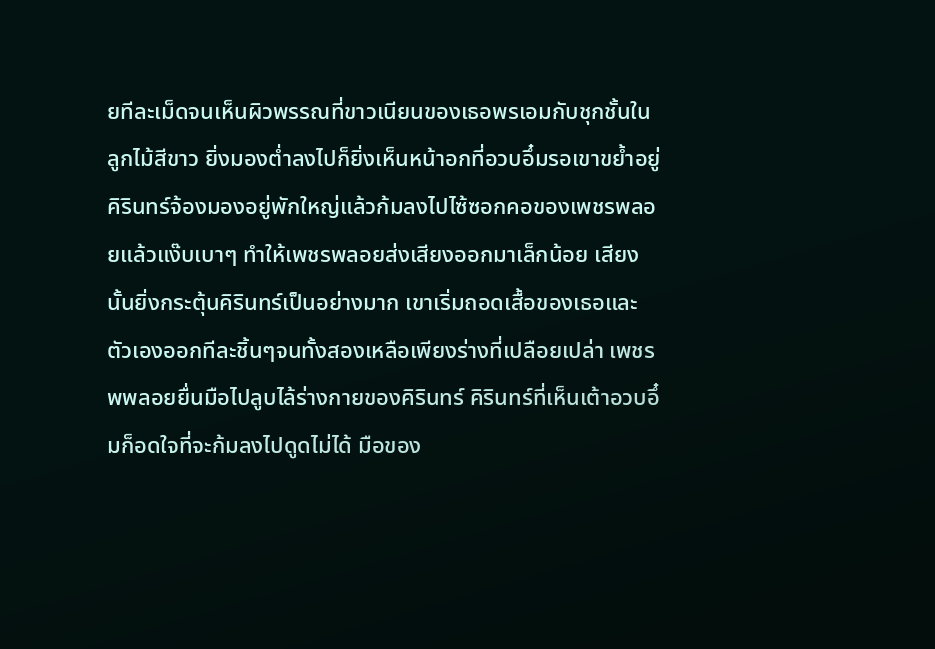ยทีละเม็ดจนเห็นผิวพรรณที่ขาวเนียนของเธอพรเอมกับชุกชั้นในลูกไม้สีขาว ยิ่งมองต่ำลงไปก็ยิ่งเห็นหน้าอกที่อวบอึ๋มรอเขาขย้ำอยู่ คิรินทร์จ้องมองอยู่พักใหญ่แล้วก้มลงไปไซ้ซอกคอของเพชรพลอยแล้วแง๊บเบาๆ ทำให้เพชรพลอยส่งเสียงออกมาเล็กน้อย เสียงนั้นยิ่งกระตุ้นคิรินทร์เป็นอย่างมาก เขาเริ่มถอดเสื้อของเธอและตัวเองออกทีละชิ้นๆจนทั้งสองเหลือเพียงร่างที่เปลือยเปล่า เพชรพพลอยยื่นมือไปลูบไล้ร่างกายของคิรินทร์ คิรินทร์ที่เห็นเต้าอวบอึ๋มก็อดใจที่จะก้มลงไปดูดไม่ได้ มือของ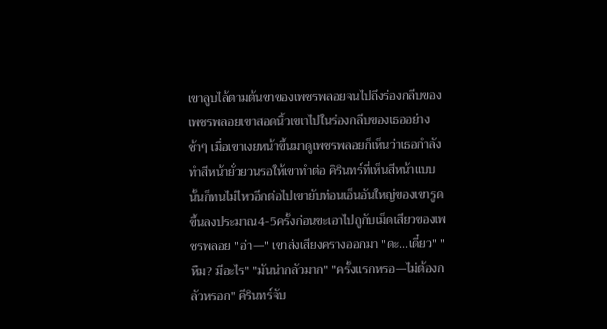เขาลูบไล้ตามต้นขาของเพชรพลอยจนไปถึงร่องกลีบของเพชรพลอยเขาสอดนิ้วเขเาไปในร่องกลีบของเธออย่างช้าๆ เมื่อเขาเงยหน้าขึ้นมาดูเพชรพลอยก็เห็นว่าเธอกำลังทำสีหน้ายั่วยวนรอให้เขาทำต่อ คิรินทร์ที่เห็นสีหน้าแบบนั้นก็ทนไม่ไหวอีกต่อไปเขายับท่อนเอ็นอันใหญ่ของเขารูดขึ้นลงประมาณ4-5ครั้งก่อนขะเอาไปถูกับเม็ดเสียวของเพชรพลอย "อ่า—" เขาส่งเสียงครางออกมา "ดะ...เดี๋ยว" "หืม? มีอะไร" "มันน่ากลัวมาก" "ครั้งแรกหรอ—ไม่ต้องกลัวหรอก" คีรินทร์จับ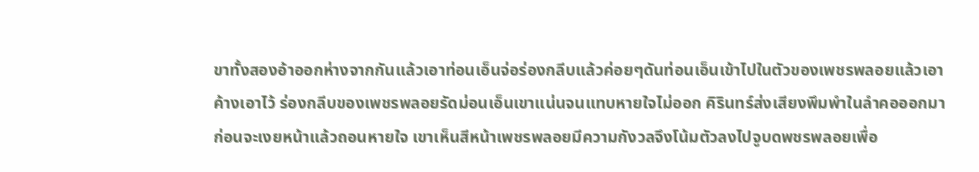ขาทั้งสองอ้าออกห่างจากกันแล้วเอาท่อนเอ็นจ่อร่องกลีบแล้วค่อยๆดันท่อนเอ็นเข้าไปในตัวของเพชรพลอยแล้วเอาค้างเอาไว้ ร่องกลีบของเพชรพลอยรัดม่อนเอ็นเขาแน่นจนแทบหายใจไม่ออก คิรินทร์ส่งเสียงพึมพำในลำคอออกมาก่อนจะเงยหน้าแล้วถอนหายใจ เขาเห็นสีหน้าเพชรพลอยมีความกังวลจึงโน้มตัวลงไปจูบดพชรพลอยเพื่อ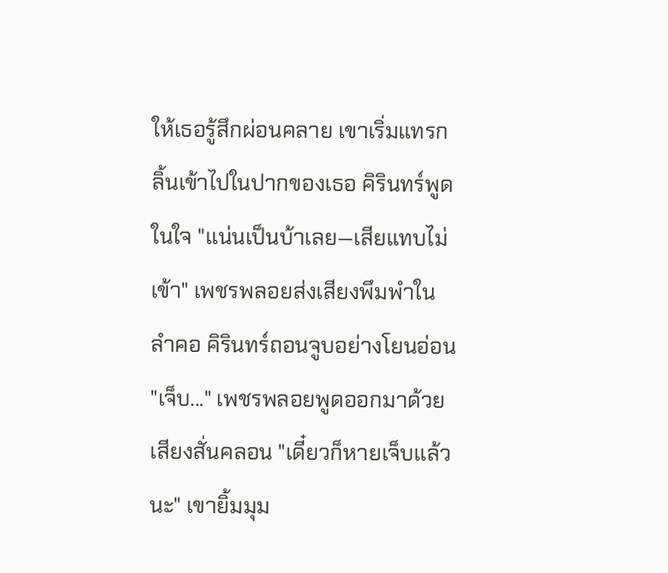ให้เธอรู้สึกผ่อนคลาย เขาเริ่มแทรกลิ้นเข้าไปในปากของเธอ คิรินทร์พูดในใจ "แน่นเป็นบ้าเลย—เสียแทบไม่เข้า" เพชรพลอยส่งเสียงพึมพำในลำคอ คิรินทร์ถอนจูบอย่างโยนอ่อน "เจ็บ..." เพชรพลอยพูดออกมาด้วยเสียงสั่นคลอน "เดี๋ยวก็หายเจ็บแล้วนะ" เขายิ้มมุม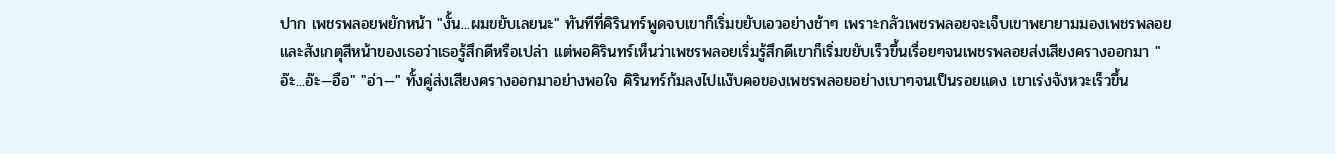ปาก เพชรพลอยพยักหน้า "งั้น...ผมขยับเลยนะ" ทันทีที่คิรินทร์พูดจบเขาก็เริ่มขยับเอวอย่างช้าๆ เพราะกลัวเพชรพลอยจะเจ็บเขาพยายามมองเพชรพลอยและสังเกตุสีหน้าของเธอว่าเธอรู้สึกดีหรือเปล่า แต่พอคิรินทร์เห็นว่าเพชรพลอยเริ่มรู้สึกดีเขาก็เริ่มขยับเร็วขึ้นเรื่อยๆจนเพชรพลอยส่งเสียงครางออกมา "อ๊ะ...อ๊ะ—อือ" "อ่า—" ทั้งคู่ส่งเสียงครางออกมาอย่างพอใจ คิรินทร์ก้มลงไปแง๊บคอของเพชรพลอยอย่างเบาๆจนเป็นรอยแดง เขาเร่งจังหวะเร็วขึ้น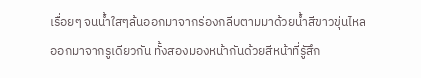เรื่อยๆ จนน้ำใสๆล้นออกมาจากร่องกลีบตามมาด้วยน้ำสีขาวขุ่นไหลออกมาจากรูเดียวกัน ทั้งสองมองหน้ากันด้วยสีหน้าที่รูัสึก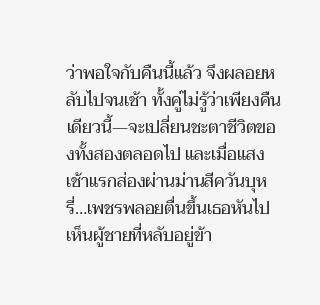ว่าพอใจกับคืนนี้แล้ว จึงผลอยหลับไปจนเช้า ทั้งคู่ไม่รู้ว่าเพียงคืนเดียวนี้—จะเปลี่ยนชะตาชีวิตของทั้งสองตลอดไป และเมื่อแสงเช้าแรกส่องผ่านม่านสีควันบุหรี่…เพชรพลอยตื่นขึ้นเธอหันไปเห็นผู้ชายที่หลับอยู่ข้า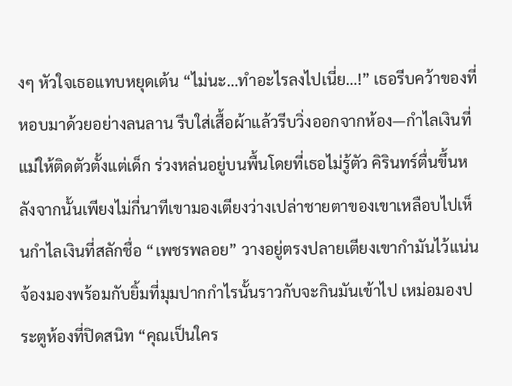งๆ หัวใจเธอแทบหยุดเต้น “ไม่นะ…ทำอะไรลงไปเนี่ย…!” เธอรีบคว้าของที่หอบมาด้วยอย่างลนลาน รีบใส่เสื้อผ้าแล้วรีบวิ่งออกจากห้อง—กำไลเงินที่แม่ให้ติดตัวตั้งแต่เด็ก ร่วงหล่นอยู่บนพื้นโดยที่เธอไม่รู้ตัว คิรินทร์ตื่นขึ้นหลังจากนั้นเพียงไม่กี่นาทีเขามองเตียงว่างเปล่าชายตาของเขาเหลือบไปเห็นกำไลเงินที่สลักชื่อ “เพชรพลอย” วางอยู่ตรงปลายเตียงเขากำมันไว้แน่นจ้องมองพร้อมกับยิ้มที่มุมปากกำไรนั้นราวกับจะกินมันเข้าไป เหม่อมองประตูห้องที่ปิดสนิท “คุณเป็นใคร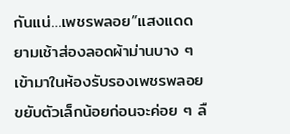กันแน่…เพชรพลอย”แสงแดดยามเช้าส่องลอดผ้าม่านบาง ๆ เข้ามาในห้องรับรองเพชรพลอยขยับตัวเล็กน้อยก่อนจะค่อย ๆ ลื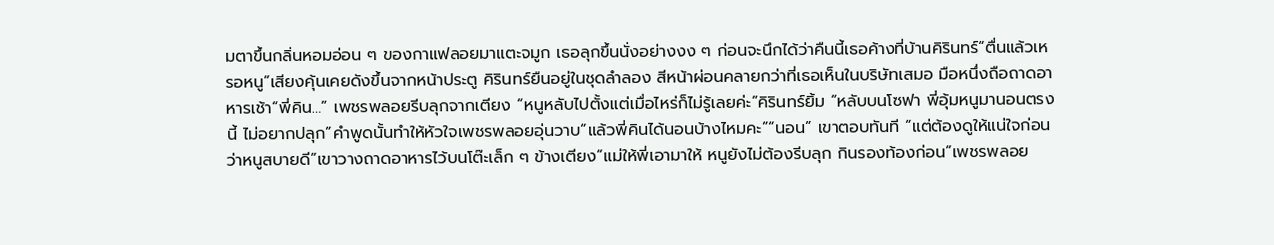มตาขึ้นกลิ่นหอมอ่อน ๆ ของกาแฟลอยมาแตะจมูก เธอลุกขึ้นนั่งอย่างงง ๆ ก่อนจะนึกได้ว่าคืนนี้เธอค้างที่บ้านคิรินทร์“ตื่นแล้วเหรอหนู”เสียงคุ้นเคยดังขึ้นจากหน้าประตู คิรินทร์ยืนอยู่ในชุดลำลอง สีหน้าผ่อนคลายกว่าที่เธอเห็นในบริษัทเสมอ มือหนึ่งถือถาดอาหารเช้า“พี่คิน…” เพชรพลอยรีบลุกจากเตียง “หนูหลับไปตั้งแต่เมื่อไหร่ก็ไม่รู้เลยค่ะ”คิรินทร์ยิ้ม “หลับบนโซฟา พี่อุ้มหนูมานอนตรงนี้ ไม่อยากปลุก”คำพูดนั้นทำให้หัวใจเพชรพลอยอุ่นวาบ“แล้วพี่คินได้นอนบ้างไหมคะ”“นอน” เขาตอบทันที “แต่ต้องดูให้แน่ใจก่อนว่าหนูสบายดี”เขาวางถาดอาหารไว้บนโต๊ะเล็ก ๆ ข้างเตียง“แม่ให้พี่เอามาให้ หนูยังไม่ต้องรีบลุก กินรองท้องก่อน”เพชรพลอย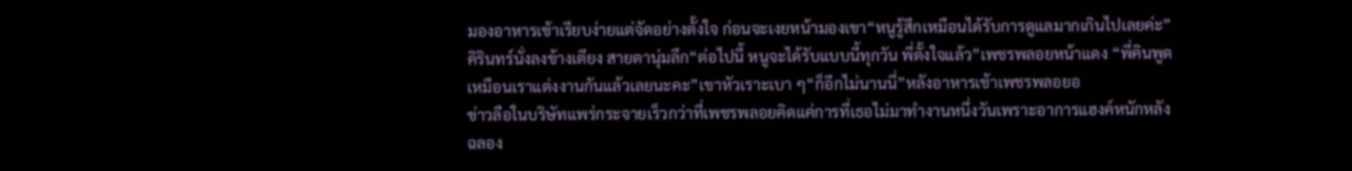มองอาหารเช้าเรียบง่ายแต่จัดอย่างตั้งใจ ก่อนจะเงยหน้ามองเขา“หนูรู้สึกเหมือนได้รับการดูแลมากเกินไปเลยค่ะ”คิรินทร์นั่งลงข้างเตียง สายตานุ่มลึก“ต่อไปนี้ หนูจะได้รับแบบนี้ทุกวัน พี่ตั้งใจแล้ว”เพชรพลอยหน้าแดง “พี่คินพูดเหมือนเราแต่งงานกันแล้วเลยนะคะ”เขาหัวเราะเบา ๆ“ก็อีกไม่นานนี่”หลังอาหารเช้าเพชรพลอยอ
ข่าวลือในบริษัทแพร่กระจายเร็วกว่าที่เพชรพลอยคิดแค่การที่เธอไม่มาทำงานหนึ่งวันเพราะอาการแฮงค์หนักหลังฉลอง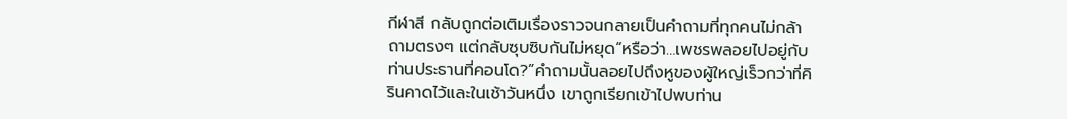กีฬาสี กลับถูกต่อเติมเรื่องราวจนกลายเป็นคำถามที่ทุกคนไม่กล้าถามตรงๆ แต่กลับซุบซิบกันไม่หยุด“หรือว่า…เพชรพลอยไปอยู่กับท่านประธานที่คอนโด?”คำถามนั้นลอยไปถึงหูของผู้ใหญ่เร็วกว่าที่คิรินคาดไว้และในเช้าวันหนึ่ง เขาถูกเรียกเข้าไปพบท่าน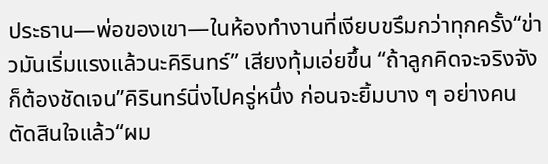ประธาน—พ่อของเขา—ในห้องทำงานที่เงียบขรึมกว่าทุกครั้ง“ข่าวมันเริ่มแรงแล้วนะคิรินทร์” เสียงทุ้มเอ่ยขึ้น “ถ้าลูกคิดจะจริงจัง ก็ต้องชัดเจน”คิรินทร์นิ่งไปครู่หนึ่ง ก่อนจะยิ้มบาง ๆ อย่างคนตัดสินใจแล้ว“ผม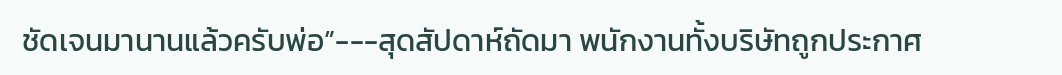ชัดเจนมานานแล้วครับพ่อ”---สุดสัปดาห์ถัดมา พนักงานทั้งบริษัทถูกประกาศ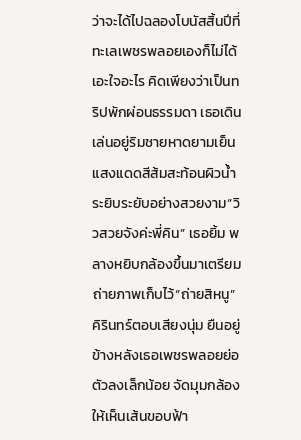ว่าจะได้ไปฉลองโบนัสสิ้นปีที่ทะเลเพชรพลอยเองก็ไม่ได้เอะใจอะไร คิดเพียงว่าเป็นทริปพักผ่อนธรรมดา เธอเดินเล่นอยู่ริมชายหาดยามเย็น แสงแดดสีส้มสะท้อนผิวน้ำระยิบระยับอย่างสวยงาม“วิวสวยจังค่ะพี่คิน” เธอยิ้ม พลางหยิบกล้องขึ้นมาเตรียมถ่ายภาพเก็บไว้“ถ่ายสิหนู” คิรินทร์ตอบเสียงนุ่ม ยืนอยู่ข้างหลังเธอเพชรพลอยย่อตัวลงเล็กน้อย จัดมุมกล้องให้เห็นเส้นขอบฟ้า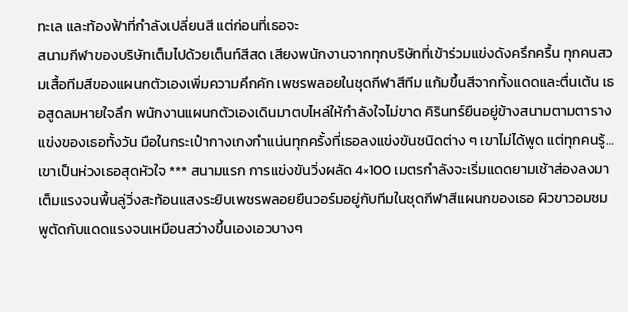ทะเล และท้องฟ้าที่กำลังเปลี่ยนสี แต่ก่อนที่เธอจะ
สนามกีฬาของบริษัทเต็มไปด้วยเต็นท์สีสด เสียงพนักงานจากทุกบริษัทที่เข้าร่วมแข่งดังครึกครื้น ทุกคนสวมเสื้อทีมสีของแผนกตัวเองเพิ่มความคึกคัก เพชรพลอยในชุดกีฬาสีทีม แก้มขึ้นสีจากทั้งแดดและตื่นเต้น เธอสูดลมหายใจลึก พนักงานแผนกตัวเองเดินมาตบไหล่ให้กำลังใจไม่ขาด คิรินทร์ยืนอยู่ข้างสนามตามตารางแข่งของเธอทั้งวัน มือในกระเป๋ากางเกงกำแน่นทุกครั้งที่เธอลงแข่งขันชนิดต่าง ๆ เขาไม่ได้พูด แต่ทุกคนรู้… เขาเป็นห่วงเธอสุดหัวใจ *** สนามแรก การแข่งขันวิ่งผลัด 4×100 เมตรกำลังจะเริ่มแดดยามเช้าส่องลงมาเต็มแรงจนพื้นลู่วิ่งสะท้อนแสงระยิบเพชรพลอยยืนวอร์มอยู่กับทีมในชุดกีฬาสีแผนกของเธอ ผิวขาวอมชมพูตัดกับแดดแรงจนเหมือนสว่างขึ้นเองเอวบางๆ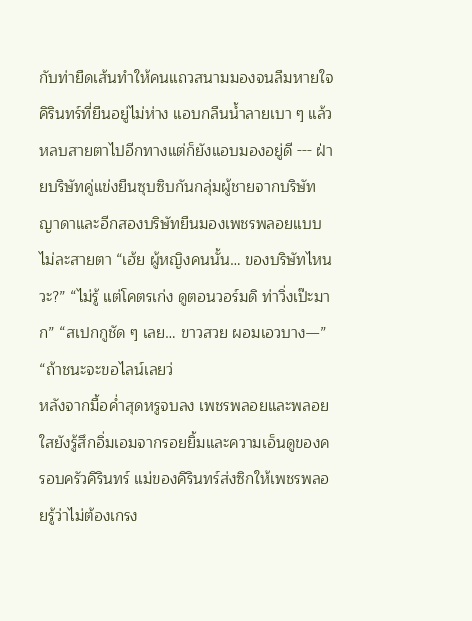กับท่ายืดเส้นทำให้คนแถวสนามมองจนลืมหายใจ คิรินทร์ที่ยืนอยู่ไม่ห่าง แอบกลืนน้ำลายเบา ๆ แล้วหลบสายตาไปอีกทางแต่ก็ยังแอบมองอยู่ดี --- ฝ่ายบริษัทคู่แข่งยืนซุบซิบกันกลุ่มผู้ชายจากบริษัทญาดาและอีกสองบริษัทยืนมองเพชรพลอยแบบไม่ละสายตา “เฮ้ย ผู้หญิงคนนั้น… ของบริษัทไหนวะ?” “ไม่รู้ แต่โคตรเก่ง ดูตอนวอร์มดิ ท่าวิ่งเป๊ะมาก” “สเปกกูชัด ๆ เลย… ขาวสวย ผอมเอวบาง—” “ถ้าชนะจะขอไลน์เลยว่
หลังจากมื้อค่ำสุดหรูจบลง เพชรพลอยและพลอยใสยังรู้สึกอิ่มเอมจากรอยยิ้มและความเอ็นดูของครอบครัวคิรินทร์ แม่ของคิรินทร์ส่งซิกให้เพชรพลอยรู้ว่าไม่ต้องเกรง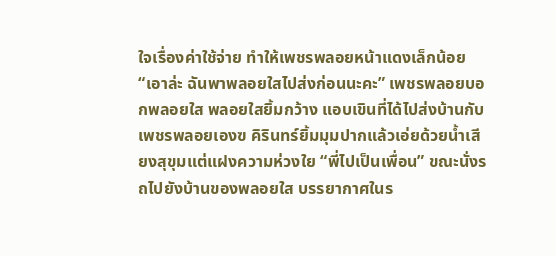ใจเรื่องค่าใช้จ่าย ทำให้เพชรพลอยหน้าแดงเล็กน้อย “เอาล่ะ ฉันพาพลอยใสไปส่งก่อนนะคะ” เพชรพลอยบอกพลอยใส พลอยใสยิ้มกว้าง แอบเขินที่ได้ไปส่งบ้านกับเพชรพลอยเองฃ คิรินทร์ยิ้มมุมปากแล้วเอ่ยด้วยน้ำเสียงสุขุมแต่แฝงความห่วงใย “พี่ไปเป็นเพื่อน” ขณะนั่งรถไปยังบ้านของพลอยใส บรรยากาศในร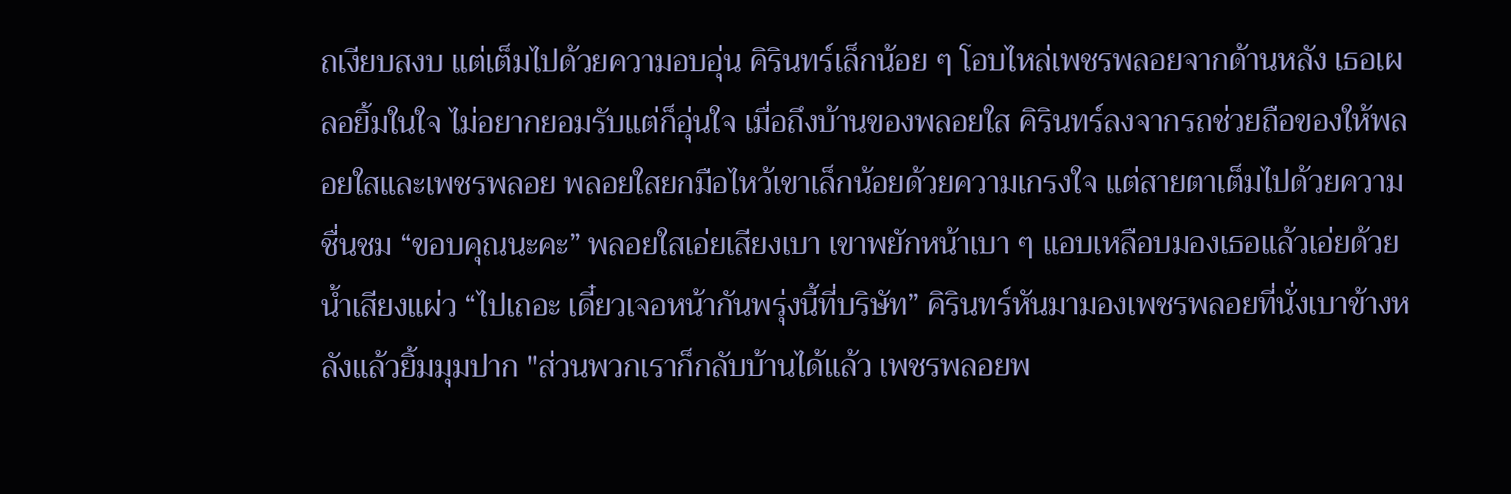ถเงียบสงบ แต่เต็มไปด้วยความอบอุ่น คิรินทร์เล็กน้อย ๆ โอบไหล่เพชรพลอยจากด้านหลัง เธอเผลอยิ้มในใจ ไม่อยากยอมรับแต่ก็อุ่นใจ เมื่อถึงบ้านของพลอยใส คิรินทร์ลงจากรถช่วยถือของให้พลอยใสและเพชรพลอย พลอยใสยกมือไหว้เขาเล็กน้อยด้วยความเกรงใจ แต่สายตาเต็มไปด้วยความชื่นชม “ขอบคุณนะคะ” พลอยใสเอ่ยเสียงเบา เขาพยักหน้าเบา ๆ แอบเหลือบมองเธอแล้วเอ่ยด้วยน้ำเสียงแผ่ว “ไปเถอะ เดี๋ยวเจอหน้ากันพรุ่งนี้ที่บริษัท” คิรินทร์หันมามองเพชรพลอยที่นั่งเบาข้างหลังแล้วยิ้มมุมปาก "ส่วนพวกเราก็กลับบ้านได้แล้ว เพชรพลอยพ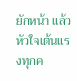ยักหน้า แล้วหัวใจเต้นแรงทุกค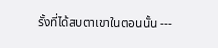รั้งที่ได้สบตาเขาในตอนนั้น ---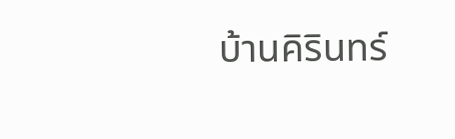บ้านคิรินทร์